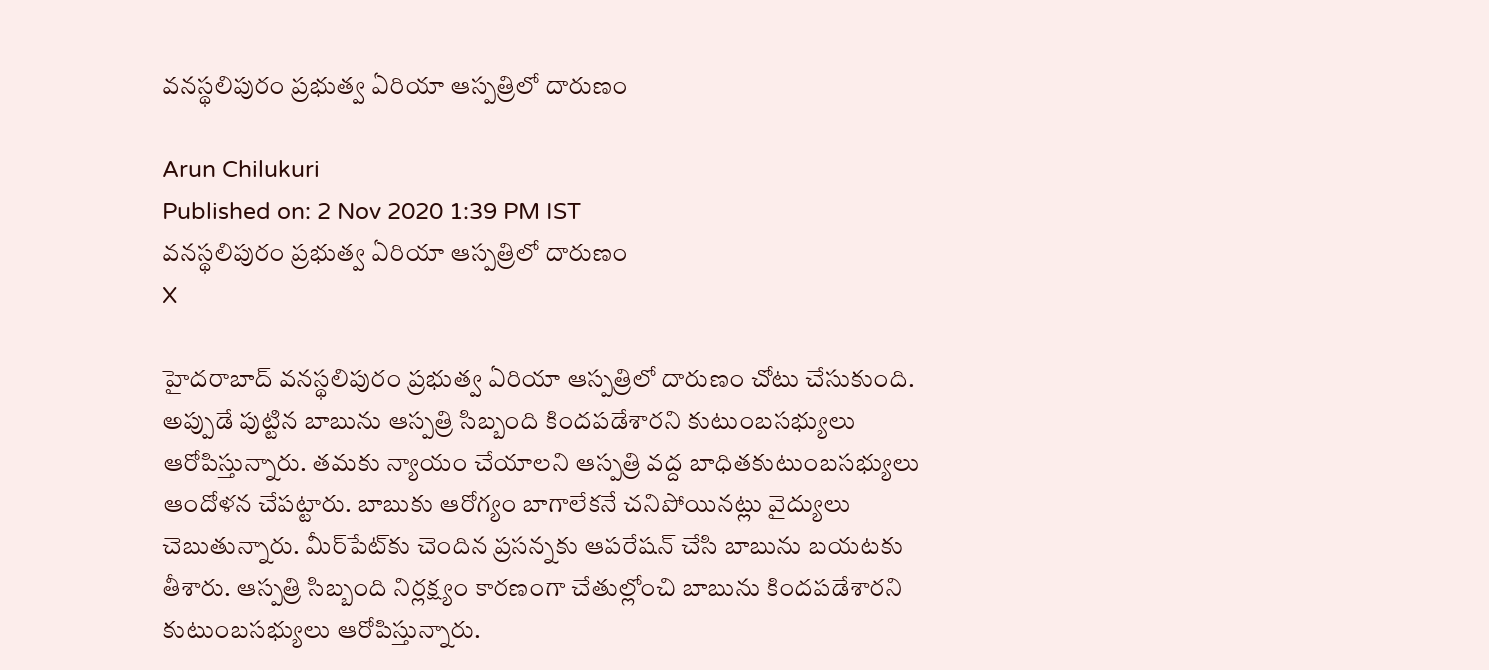వనస్థలిపురం ప్రభుత్వ ఏరియా ఆస్పత్రిలో దారుణం

Arun Chilukuri
Published on: 2 Nov 2020 1:39 PM IST
వనస్థలిపురం ప్రభుత్వ ఏరియా ఆస్పత్రిలో దారుణం
X

హైదరాబాద్ వనస్థలిపురం ప్రభుత్వ ఏరియా ఆస్పత్రిలో దారుణం చోటు చేసుకుంది. అప్పుడే పుట్టిన బాబును ఆస్పత్రి సిబ్బంది కిందపడేశారని కుటుంబసభ్యులు ఆరోపిస్తున్నారు. తమకు న్యాయం చేయాలని ఆస్పత్రి వద్ద బాధితకుటుంబసభ్యులు ఆందోళన చేపట్టారు. బాబుకు ఆరోగ్యం బాగాలేకనే చనిపోయినట్లు వైద్యులు చెబుతున్నారు. మీర్‌పేట్‌కు చెందిన ప్రసన్నకు ఆపరేషన్‌ చేసి బాబును బయటకు తీశారు. ఆస్పత్రి సిబ్బంది నిర్లక్ష్యం కారణంగా చేతుల్లోంచి బాబును కిందపడేశారని కుటుంబసభ్యులు ఆరోపిస్తున్నారు.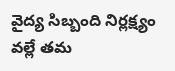వైద్య సిబ్బంది నిర్లక్ష్యం వల్లే తమ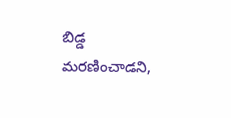బిడ్డ మరణించాడని,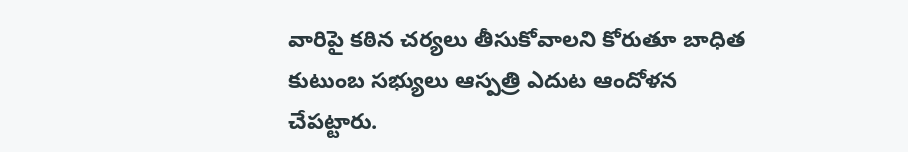వారిపై కఠిన చర్యలు తీసుకోవాలని కోరుతూ బాధిత కుటుంబ సభ్యులు ఆస్పత్రి ఎదుట ఆందోళన చేపట్టారు.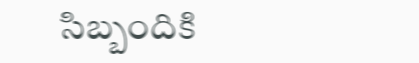సిబ్బందికి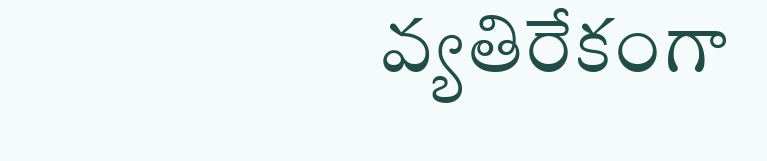వ్యతిరేకంగా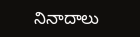నినాదాలు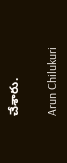చేశారు.

Arun Chilukuri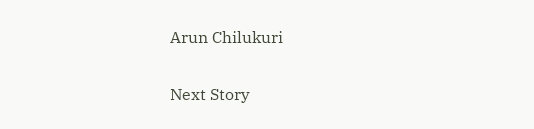Arun Chilukuri

Next Story